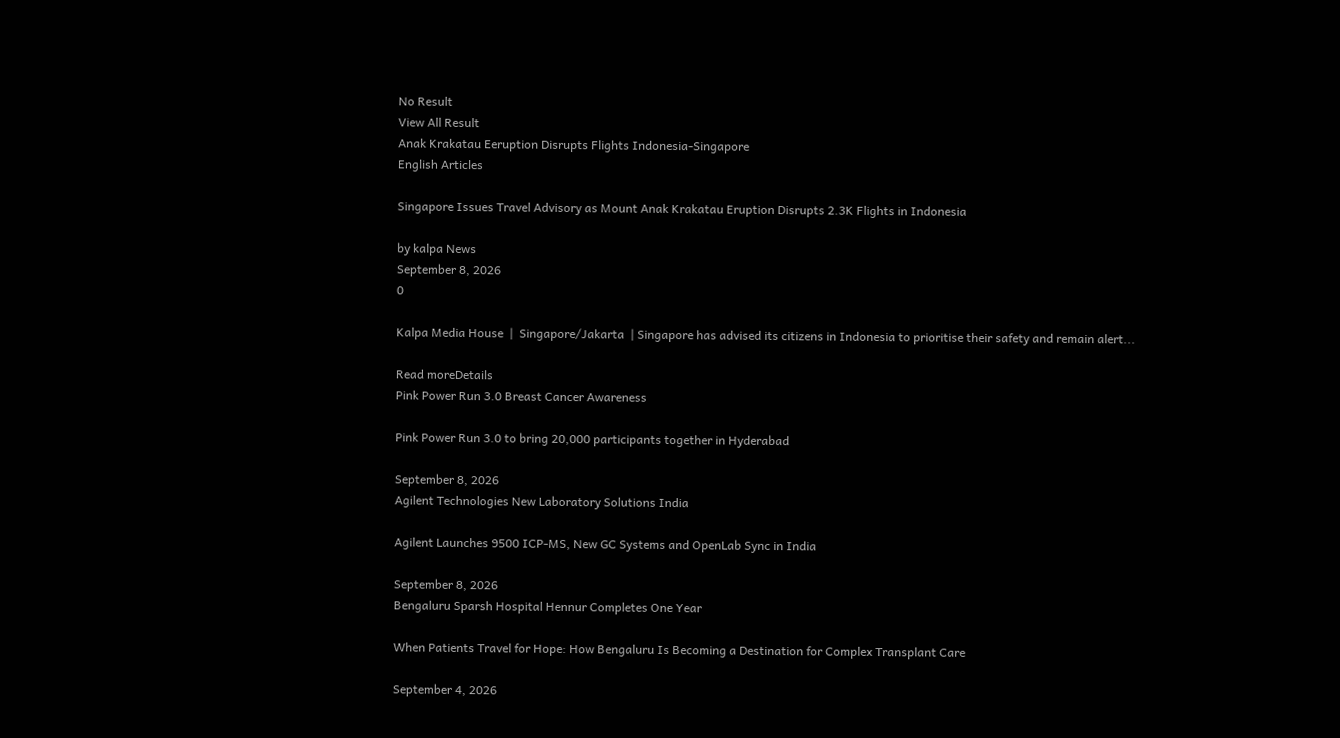No Result
View All Result
Anak Krakatau Eeruption Disrupts Flights Indonesia-Singapore
English Articles

Singapore Issues Travel Advisory as Mount Anak Krakatau Eruption Disrupts 2.3K Flights in Indonesia

by kalpa News
September 8, 2026
0

Kalpa Media House  |  Singapore/Jakarta  | Singapore has advised its citizens in Indonesia to prioritise their safety and remain alert...

Read moreDetails
Pink Power Run 3.0 Breast Cancer Awareness

Pink Power Run 3.0 to bring 20,000 participants together in Hyderabad

September 8, 2026
Agilent Technologies New Laboratory Solutions India

Agilent Launches 9500 ICP-MS, New GC Systems and OpenLab Sync in India

September 8, 2026
Bengaluru Sparsh Hospital Hennur Completes One Year

When Patients Travel for Hope: How Bengaluru Is Becoming a Destination for Complex Transplant Care

September 4, 2026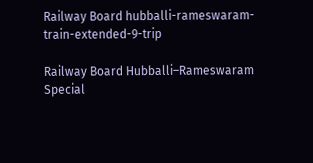Railway Board hubballi-rameswaram-train-extended-9-trip

Railway Board Hubballi–Rameswaram Special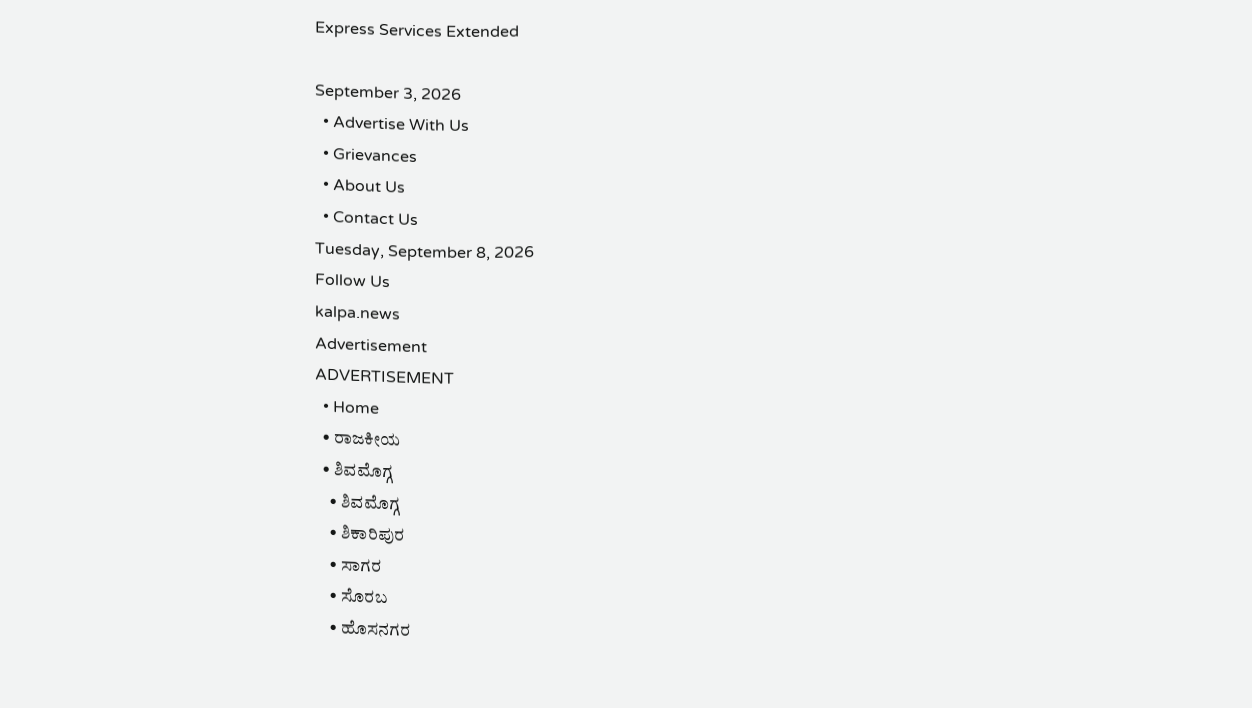Express Services Extended

September 3, 2026
  • Advertise With Us
  • Grievances
  • About Us
  • Contact Us
Tuesday, September 8, 2026
Follow Us
kalpa.news
Advertisement
ADVERTISEMENT
  • Home
  • ರಾಜಕೀಯ
  • ಶಿವಮೊಗ್ಗ
    • ಶಿವಮೊಗ್ಗ
    • ಶಿಕಾರಿಪುರ
    • ಸಾಗರ
    • ಸೊರಬ
    • ಹೊಸನಗರ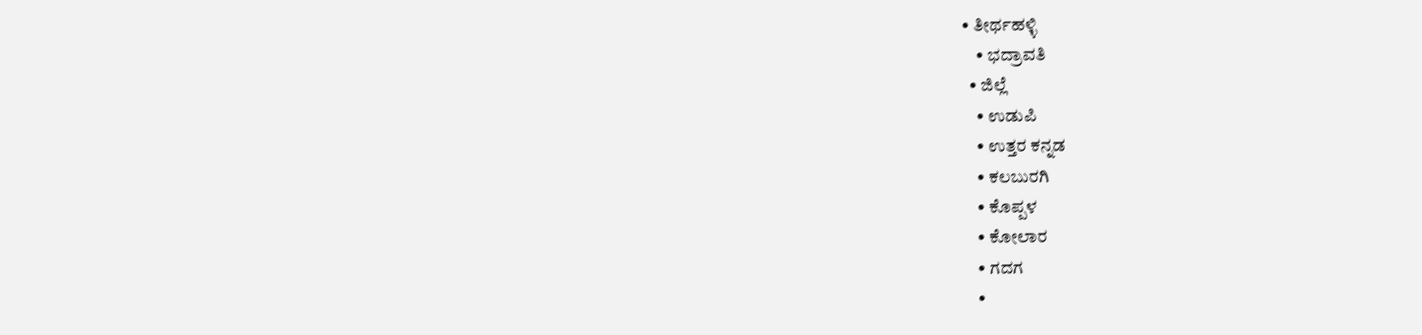• ತೀರ್ಥಹಳ್ಳಿ
    • ಭದ್ರಾವತಿ
  • ಜಿಲ್ಲೆ
    • ಉಡುಪಿ
    • ಉತ್ತರ ಕನ್ನಡ
    • ಕಲಬುರಗಿ
    • ಕೊಪ್ಪಳ
    • ಕೋಲಾರ
    • ಗದಗ
    •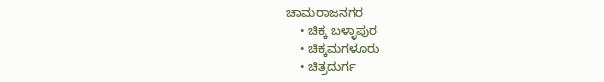ಚಾಮರಾಜನಗರ
    • ಚಿಕ್ಕ ಬಳ್ಳಾಪುರ
    • ಚಿಕ್ಕಮಗಳೂರು
    • ಚಿತ್ರದುರ್ಗ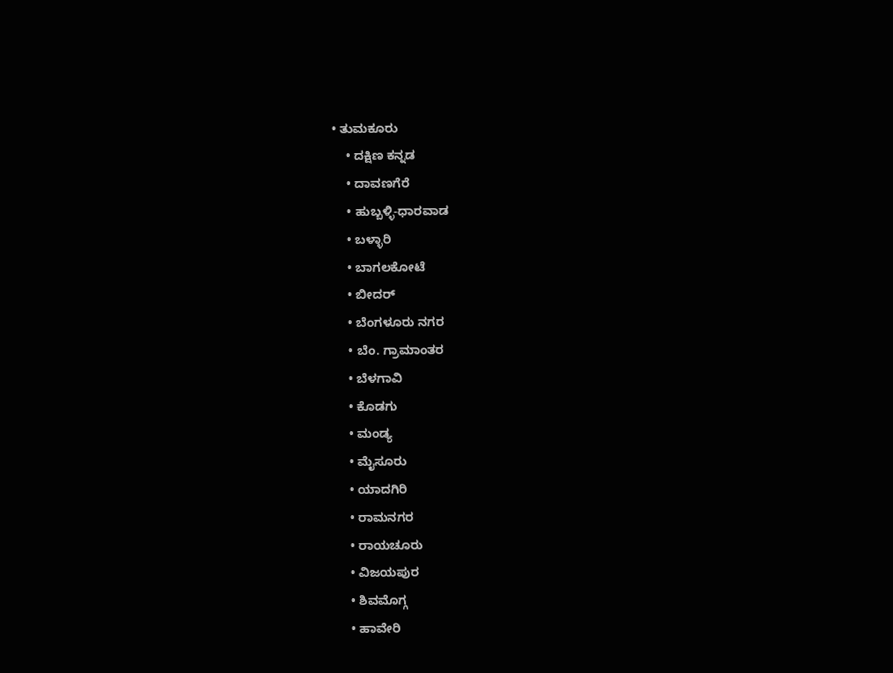• ತುಮಕೂರು
    • ದಕ್ಷಿಣ ಕನ್ನಡ
    • ದಾವಣಗೆರೆ
    • ಹುಬ್ಬಳ್ಳಿ-ಧಾರವಾಡ
    • ಬಳ್ಳಾರಿ
    • ಬಾಗಲಕೋಟೆ
    • ಬೀದರ್
    • ಬೆಂಗಳೂರು ನಗರ
    • ಬೆಂ. ಗ್ರಾಮಾಂತರ
    • ಬೆಳಗಾವಿ
    • ಕೊಡಗು
    • ಮಂಡ್ಯ
    • ಮೈಸೂರು
    • ಯಾದಗಿರಿ
    • ರಾಮನಗರ
    • ರಾಯಚೂರು
    • ವಿಜಯಪುರ
    • ಶಿವಮೊಗ್ಗ
    • ಹಾವೇರಿ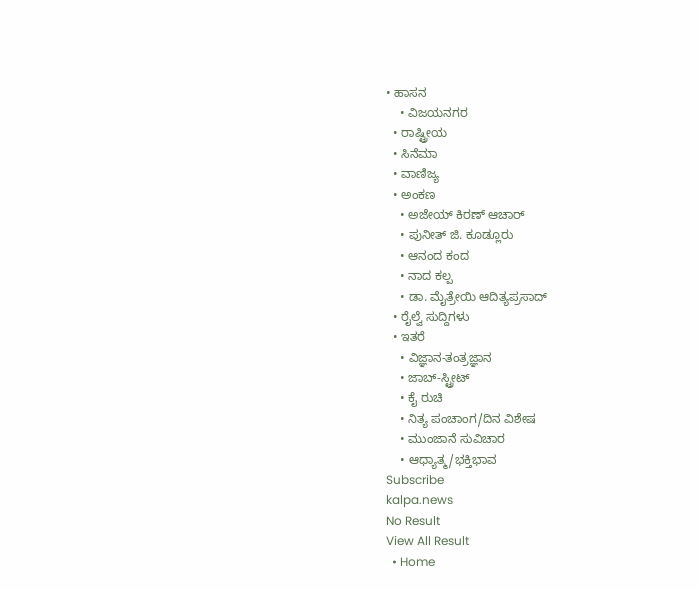• ಹಾಸನ
    • ವಿಜಯನಗರ
  • ರಾಷ್ಟ್ರೀಯ
  • ಸಿನೆಮಾ
  • ವಾಣಿಜ್ಯ
  • ಅಂಕಣ
    • ಅಜೇಯ್ ಕಿರಣ್ ಆಚಾರ್
    • ಪುನೀತ್ ಜಿ. ಕೂಡ್ಲೂರು
    • ಆನಂದ ಕಂದ
    • ನಾದ ಕಲ್ಪ
    • ಡಾ. ಮೈತ್ರೇಯಿ ಆದಿತ್ಯಪ್ರಸಾದ್
  • ರೈಲ್ವೆ ಸುದ್ದಿಗಳು
  • ಇತರೆ
    • ವಿಜ್ಞಾನ-ತಂತ್ರಜ್ಞಾನ
    • ಜಾಬ್-ಸ್ಟ್ರೀಟ್
    • ಕೈ ರುಚಿ
    • ನಿತ್ಯ ಪಂಚಾಂಗ/ದಿನ ವಿಶೇಷ
    • ಮುಂಜಾನೆ ಸುವಿಚಾರ
    • ಆಧ್ಯಾತ್ಮ/ಭಕ್ತಿಭಾವ
Subscribe
kalpa.news
No Result
View All Result
  • Home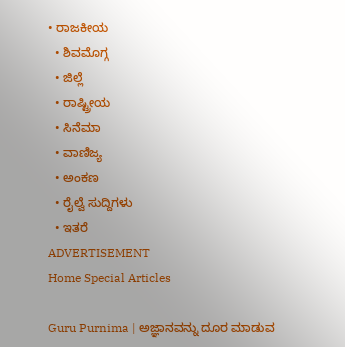• ರಾಜಕೀಯ
  • ಶಿವಮೊಗ್ಗ
  • ಜಿಲ್ಲೆ
  • ರಾಷ್ಟ್ರೀಯ
  • ಸಿನೆಮಾ
  • ವಾಣಿಜ್ಯ
  • ಅಂಕಣ
  • ರೈಲ್ವೆ ಸುದ್ದಿಗಳು
  • ಇತರೆ
ADVERTISEMENT
Home Special Articles

Guru Purnima | ಅಜ್ಞಾನವನ್ನು ದೂರ ಮಾಡುವ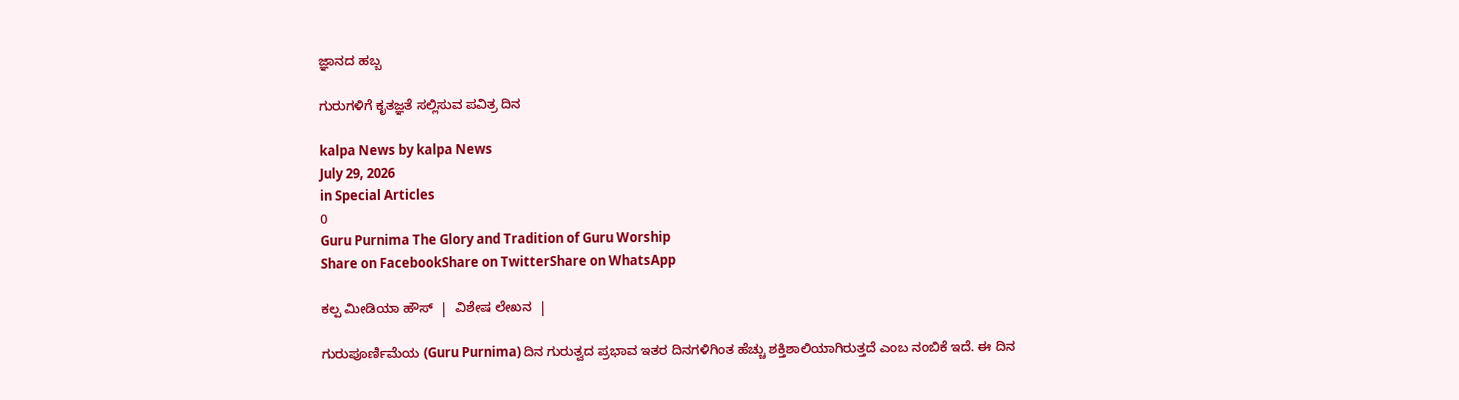ಜ್ಞಾನದ ಹಬ್ಬ

ಗುರುಗಳಿಗೆ ಕೃತಜ್ಞತೆ ಸಲ್ಲಿಸುವ ಪವಿತ್ರ ದಿನ

kalpa News by kalpa News
July 29, 2026
in Special Articles
0
Guru Purnima The Glory and Tradition of Guru Worship
Share on FacebookShare on TwitterShare on WhatsApp

ಕಲ್ಪ ಮೀಡಿಯಾ ಹೌಸ್  |  ವಿಶೇಷ ಲೇಖನ  |

ಗುರುಪೂರ್ಣಿಮೆಯ (Guru Purnima) ದಿನ ಗುರುತ್ವದ ಪ್ರಭಾವ ಇತರ ದಿನಗಳಿಗಿಂತ ಹೆಚ್ಚು ಶಕ್ತಿಶಾಲಿಯಾಗಿರುತ್ತದೆ ಎಂಬ ನಂಬಿಕೆ ಇದೆ. ಈ ದಿನ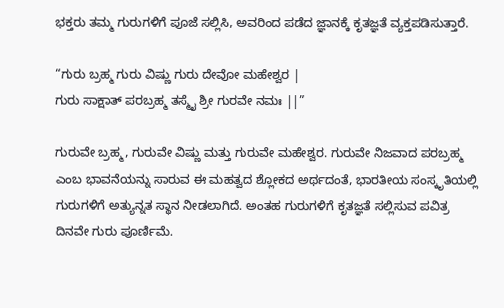ಭಕ್ತರು ತಮ್ಮ ಗುರುಗಳಿಗೆ ಪೂಜೆ ಸಲ್ಲಿಸಿ, ಅವರಿಂದ ಪಡೆದ ಜ್ಞಾನಕ್ಕೆ ಕೃತಜ್ಞತೆ ವ್ಯಕ್ತಪಡಿಸುತ್ತಾರೆ.

“ಗುರು ಬ್ರಹ್ಮ ಗುರು ವಿಷ್ಣು ಗುರು ದೇವೋ ಮಹೇಶ್ವರ |
ಗುರು ಸಾಕ್ಷಾತ್ ಪರಬ್ರಹ್ಮ ತಸ್ಮೈ ಶ್ರೀ ಗುರವೇ ನಮಃ ||”

ಗುರುವೇ ಬ್ರಹ್ಮ, ಗುರುವೇ ವಿಷ್ಣು ಮತ್ತು ಗುರುವೇ ಮಹೇಶ್ವರ. ಗುರುವೇ ನಿಜವಾದ ಪರಬ್ರಹ್ಮ ಎಂಬ ಭಾವನೆಯನ್ನು ಸಾರುವ ಈ ಮಹತ್ವದ ಶ್ಲೋಕದ ಅರ್ಥದಂತೆ, ಭಾರತೀಯ ಸಂಸ್ಕೃತಿಯಲ್ಲಿ ಗುರುಗಳಿಗೆ ಅತ್ಯುನ್ನತ ಸ್ಥಾನ ನೀಡಲಾಗಿದೆ. ಅಂತಹ ಗುರುಗಳಿಗೆ ಕೃತಜ್ಞತೆ ಸಲ್ಲಿಸುವ ಪವಿತ್ರ ದಿನವೇ ಗುರು ಪೂರ್ಣಿಮೆ.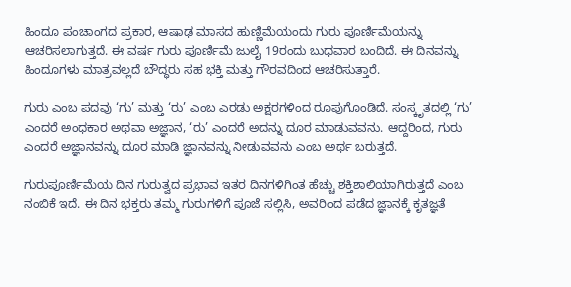ಹಿಂದೂ ಪಂಚಾಂಗದ ಪ್ರಕಾರ, ಆಷಾಢ ಮಾಸದ ಹುಣ್ಣಿಮೆಯಂದು ಗುರು ಪೂರ್ಣಿಮೆಯನ್ನು ಆಚರಿಸಲಾಗುತ್ತದೆ. ಈ ವರ್ಷ ಗುರು ಪೂರ್ಣಿಮೆ ಜುಲೈ 19ರಂದು ಬುಧವಾರ ಬಂದಿದೆ. ಈ ದಿನವನ್ನು ಹಿಂದೂಗಳು ಮಾತ್ರವಲ್ಲದೆ ಬೌದ್ಧರು ಸಹ ಭಕ್ತಿ ಮತ್ತು ಗೌರವದಿಂದ ಆಚರಿಸುತ್ತಾರೆ.

ಗುರು ಎಂಬ ಪದವು ‘ಗು’ ಮತ್ತು ‘ರು’ ಎಂಬ ಎರಡು ಅಕ್ಷರಗಳಿಂದ ರೂಪುಗೊಂಡಿದೆ. ಸಂಸ್ಕೃತದಲ್ಲಿ ‘ಗು’ ಎಂದರೆ ಅಂಧಕಾರ ಅಥವಾ ಅಜ್ಞಾನ, ‘ರು’ ಎಂದರೆ ಅದನ್ನು ದೂರ ಮಾಡುವವನು. ಆದ್ದರಿಂದ, ಗುರು ಎಂದರೆ ಅಜ್ಞಾನವನ್ನು ದೂರ ಮಾಡಿ ಜ್ಞಾನವನ್ನು ನೀಡುವವನು ಎಂಬ ಅರ್ಥ ಬರುತ್ತದೆ.

ಗುರುಪೂರ್ಣಿಮೆಯ ದಿನ ಗುರುತ್ವದ ಪ್ರಭಾವ ಇತರ ದಿನಗಳಿಗಿಂತ ಹೆಚ್ಚು ಶಕ್ತಿಶಾಲಿಯಾಗಿರುತ್ತದೆ ಎಂಬ ನಂಬಿಕೆ ಇದೆ. ಈ ದಿನ ಭಕ್ತರು ತಮ್ಮ ಗುರುಗಳಿಗೆ ಪೂಜೆ ಸಲ್ಲಿಸಿ, ಅವರಿಂದ ಪಡೆದ ಜ್ಞಾನಕ್ಕೆ ಕೃತಜ್ಞತೆ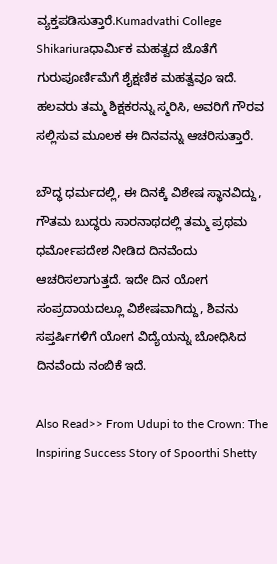ವ್ಯಕ್ತಪಡಿಸುತ್ತಾರೆ.Kumadvathi College Shikariuraಧಾರ್ಮಿಕ ಮಹತ್ವದ ಜೊತೆಗೆ ಗುರುಪೂರ್ಣಿಮೆಗೆ ಶೈಕ್ಷಣಿಕ ಮಹತ್ವವೂ ಇದೆ. ಹಲವರು ತಮ್ಮ ಶಿಕ್ಷಕರನ್ನು ಸ್ಮರಿಸಿ, ಅವರಿಗೆ ಗೌರವ ಸಲ್ಲಿಸುವ ಮೂಲಕ ಈ ದಿನವನ್ನು ಆಚರಿಸುತ್ತಾರೆ.

ಬೌದ್ಧ ಧರ್ಮದಲ್ಲಿ, ಈ ದಿನಕ್ಕೆ ವಿಶೇಷ ಸ್ಥಾನವಿದ್ದು, ಗೌತಮ ಬುದ್ಧರು ಸಾರನಾಥದಲ್ಲಿ ತಮ್ಮ ಪ್ರಥಮ ಧರ್ಮೋಪದೇಶ ನೀಡಿದ ದಿನವೆಂದು ಆಚರಿಸಲಾಗುತ್ತದೆ. ಇದೇ ದಿನ ಯೋಗ ಸಂಪ್ರದಾಯದಲ್ಲೂ ವಿಶೇಷವಾಗಿದ್ದು, ಶಿವನು ಸಪ್ತರ್ಷಿಗಳಿಗೆ ಯೋಗ ವಿದ್ಯೆಯನ್ನು ಬೋಧಿಸಿದ ದಿನವೆಂದು ನಂಬಿಕೆ ಇದೆ.

Also Read>> From Udupi to the Crown: The Inspiring Success Story of Spoorthi Shetty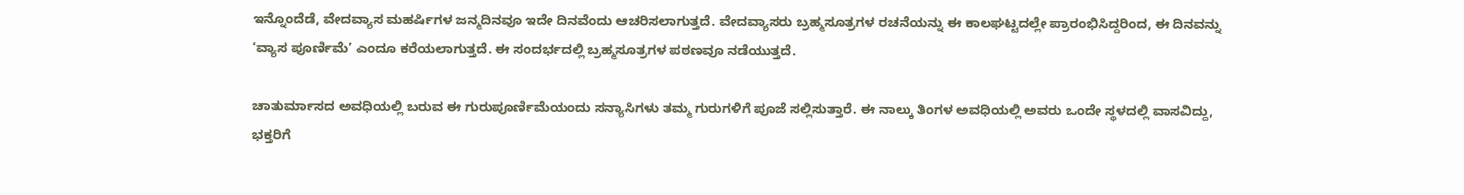ಇನ್ನೊಂದೆಡೆ, ವೇದವ್ಯಾಸ ಮಹರ್ಷಿಗಳ ಜನ್ಮದಿನವೂ ಇದೇ ದಿನವೆಂದು ಆಚರಿಸಲಾಗುತ್ತದೆ. ವೇದವ್ಯಾಸರು ಬ್ರಹ್ಮಸೂತ್ರಗಳ ರಚನೆಯನ್ನು ಈ ಕಾಲಘಟ್ಟದಲ್ಲೇ ಪ್ರಾರಂಭಿಸಿದ್ದರಿಂದ, ಈ ದಿನವನ್ನು ‘ವ್ಯಾಸ ಪೂರ್ಣಿಮೆ’ ಎಂದೂ ಕರೆಯಲಾಗುತ್ತದೆ. ಈ ಸಂದರ್ಭದಲ್ಲಿ ಬ್ರಹ್ಮಸೂತ್ರಗಳ ಪಠಣವೂ ನಡೆಯುತ್ತದೆ.

ಚಾತುರ್ಮಾಸದ ಅವಧಿಯಲ್ಲಿ ಬರುವ ಈ ಗುರುಪೂರ್ಣಿಮೆಯಂದು ಸನ್ಯಾಸಿಗಳು ತಮ್ಮ ಗುರುಗಳಿಗೆ ಪೂಜೆ ಸಲ್ಲಿಸುತ್ತಾರೆ. ಈ ನಾಲ್ಕು ತಿಂಗಳ ಅವಧಿಯಲ್ಲಿ ಅವರು ಒಂದೇ ಸ್ಥಳದಲ್ಲಿ ವಾಸವಿದ್ದು, ಭಕ್ತರಿಗೆ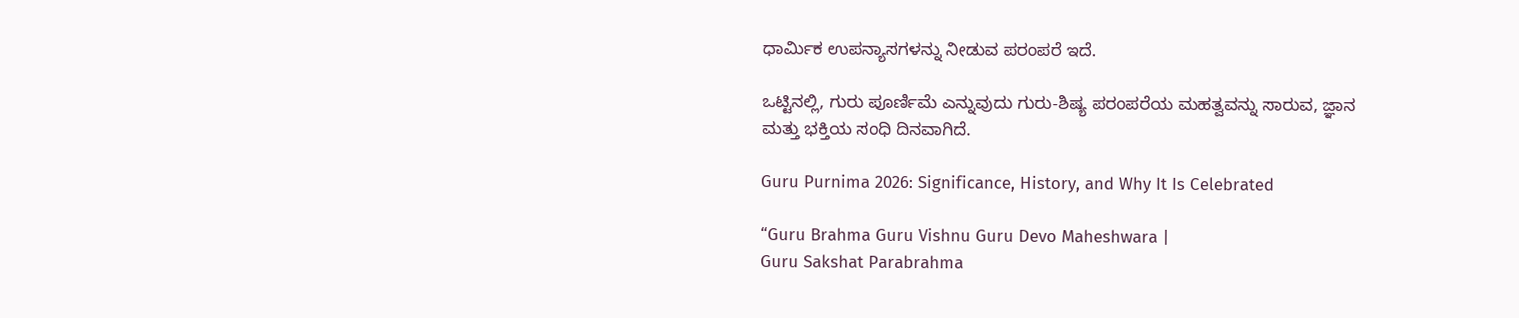ಧಾರ್ಮಿಕ ಉಪನ್ಯಾಸಗಳನ್ನು ನೀಡುವ ಪರಂಪರೆ ಇದೆ.

ಒಟ್ಟಿನಲ್ಲಿ, ಗುರು ಪೂರ್ಣಿಮೆ ಎನ್ನುವುದು ಗುರು-ಶಿಷ್ಯ ಪರಂಪರೆಯ ಮಹತ್ವವನ್ನು ಸಾರುವ, ಜ್ಞಾನ ಮತ್ತು ಭಕ್ತಿಯ ಸಂಧಿ ದಿನವಾಗಿದೆ.

Guru Purnima 2026: Significance, History, and Why It Is Celebrated

“Guru Brahma Guru Vishnu Guru Devo Maheshwara |
Guru Sakshat Parabrahma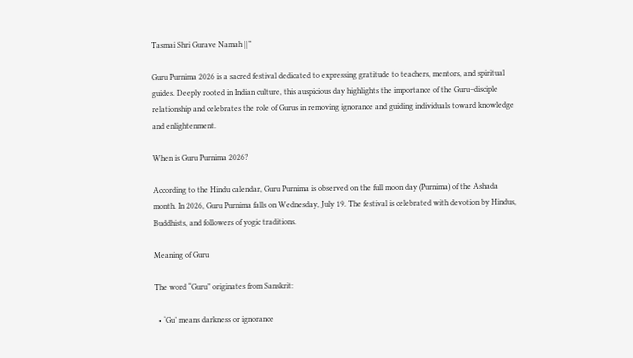Tasmai Shri Gurave Namah ||”

Guru Purnima 2026 is a sacred festival dedicated to expressing gratitude to teachers, mentors, and spiritual guides. Deeply rooted in Indian culture, this auspicious day highlights the importance of the Guru–disciple relationship and celebrates the role of Gurus in removing ignorance and guiding individuals toward knowledge and enlightenment.

When is Guru Purnima 2026?

According to the Hindu calendar, Guru Purnima is observed on the full moon day (Purnima) of the Ashada month. In 2026, Guru Purnima falls on Wednesday, July 19. The festival is celebrated with devotion by Hindus, Buddhists, and followers of yogic traditions.

Meaning of Guru

The word “Guru” originates from Sanskrit:

  • ‘Gu’ means darkness or ignorance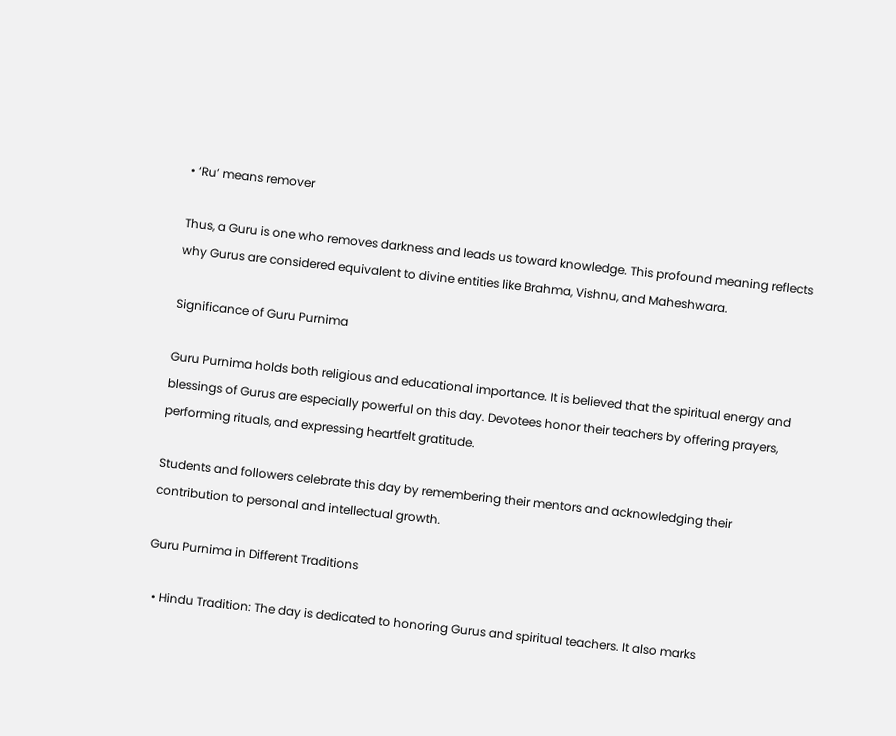• ‘Ru’ means remover

Thus, a Guru is one who removes darkness and leads us toward knowledge. This profound meaning reflects why Gurus are considered equivalent to divine entities like Brahma, Vishnu, and Maheshwara.

Significance of Guru Purnima

Guru Purnima holds both religious and educational importance. It is believed that the spiritual energy and blessings of Gurus are especially powerful on this day. Devotees honor their teachers by offering prayers, performing rituals, and expressing heartfelt gratitude.

Students and followers celebrate this day by remembering their mentors and acknowledging their contribution to personal and intellectual growth.

Guru Purnima in Different Traditions

  • Hindu Tradition: The day is dedicated to honoring Gurus and spiritual teachers. It also marks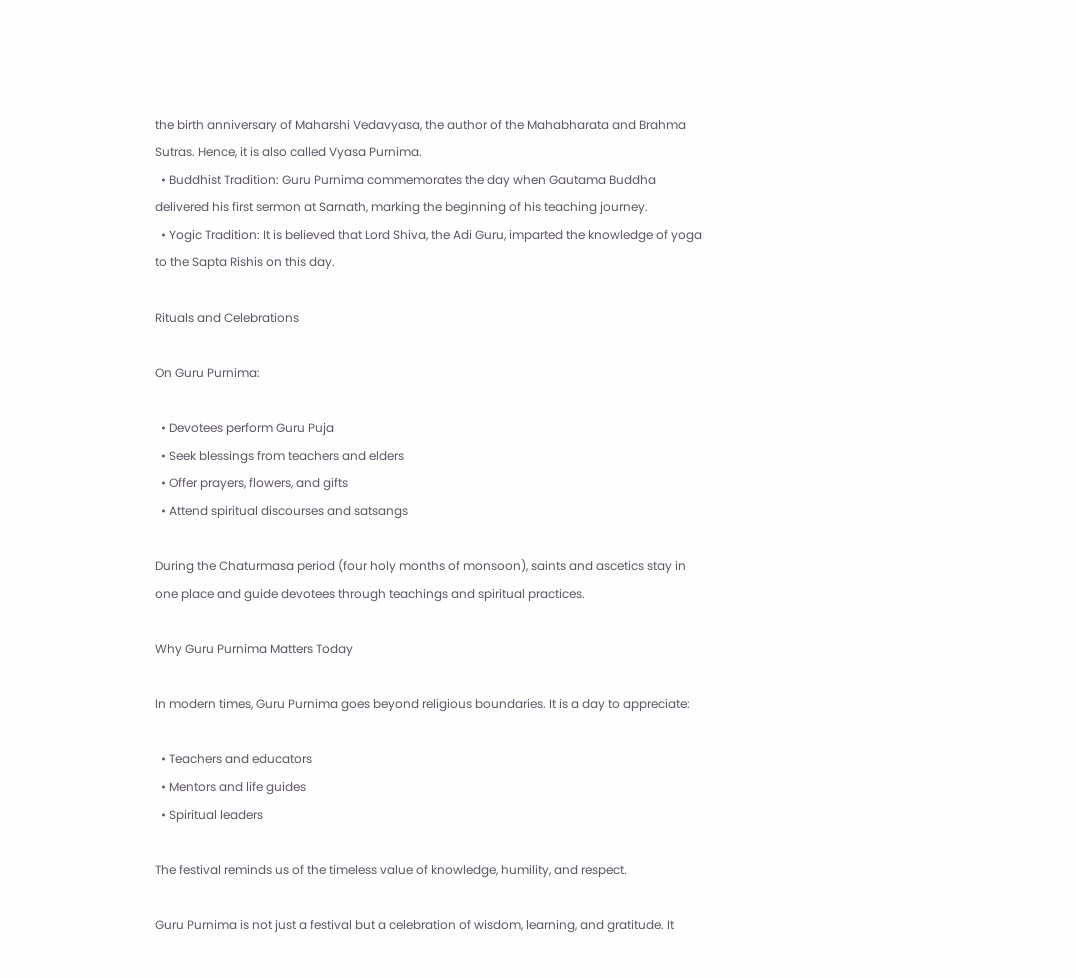the birth anniversary of Maharshi Vedavyasa, the author of the Mahabharata and Brahma Sutras. Hence, it is also called Vyasa Purnima.
  • Buddhist Tradition: Guru Purnima commemorates the day when Gautama Buddha delivered his first sermon at Sarnath, marking the beginning of his teaching journey.
  • Yogic Tradition: It is believed that Lord Shiva, the Adi Guru, imparted the knowledge of yoga to the Sapta Rishis on this day.

Rituals and Celebrations

On Guru Purnima:

  • Devotees perform Guru Puja
  • Seek blessings from teachers and elders
  • Offer prayers, flowers, and gifts
  • Attend spiritual discourses and satsangs

During the Chaturmasa period (four holy months of monsoon), saints and ascetics stay in one place and guide devotees through teachings and spiritual practices.

Why Guru Purnima Matters Today

In modern times, Guru Purnima goes beyond religious boundaries. It is a day to appreciate:

  • Teachers and educators
  • Mentors and life guides
  • Spiritual leaders

The festival reminds us of the timeless value of knowledge, humility, and respect.

Guru Purnima is not just a festival but a celebration of wisdom, learning, and gratitude. It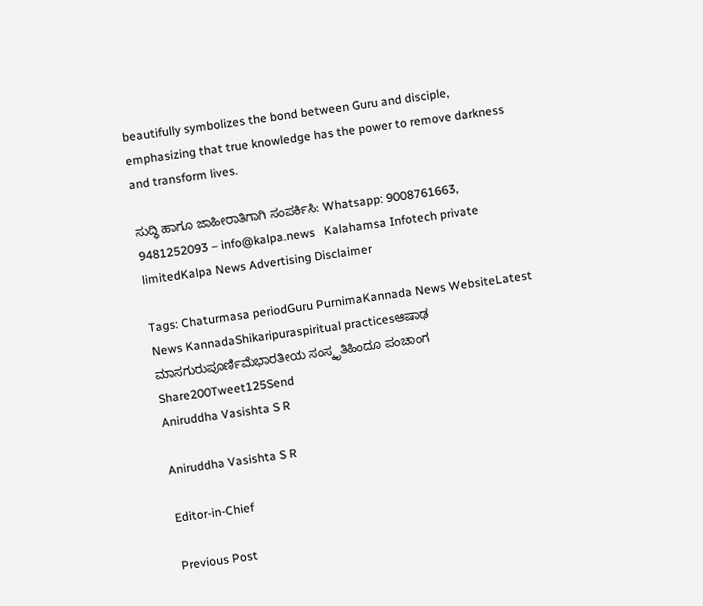beautifully symbolizes the bond between Guru and disciple, emphasizing that true knowledge has the power to remove darkness and transform lives.

ಸುದ್ಧಿ ಹಾಗೂ ಜಾಹೀರಾತಿಗಾಗಿ ಸಂಪರ್ಕಿಸಿ: Whatsapp: 9008761663, 9481252093 – info@kalpa.news   Kalahamsa Infotech private limitedKalpa News Advertising Disclaimer

Tags: Chaturmasa periodGuru PurnimaKannada News WebsiteLatest News KannadaShikaripuraspiritual practicesಆಷಾಢ ಮಾಸಗುರುಪೂರ್ಣಿಮೆಭಾರತೀಯ ಸಂಸ್ಕೃತಿಹಿಂದೂ ಪಂಚಾಂಗ
Share200Tweet125Send
Aniruddha Vasishta S R

Aniruddha Vasishta S R

Editor-in-Chief

Previous Post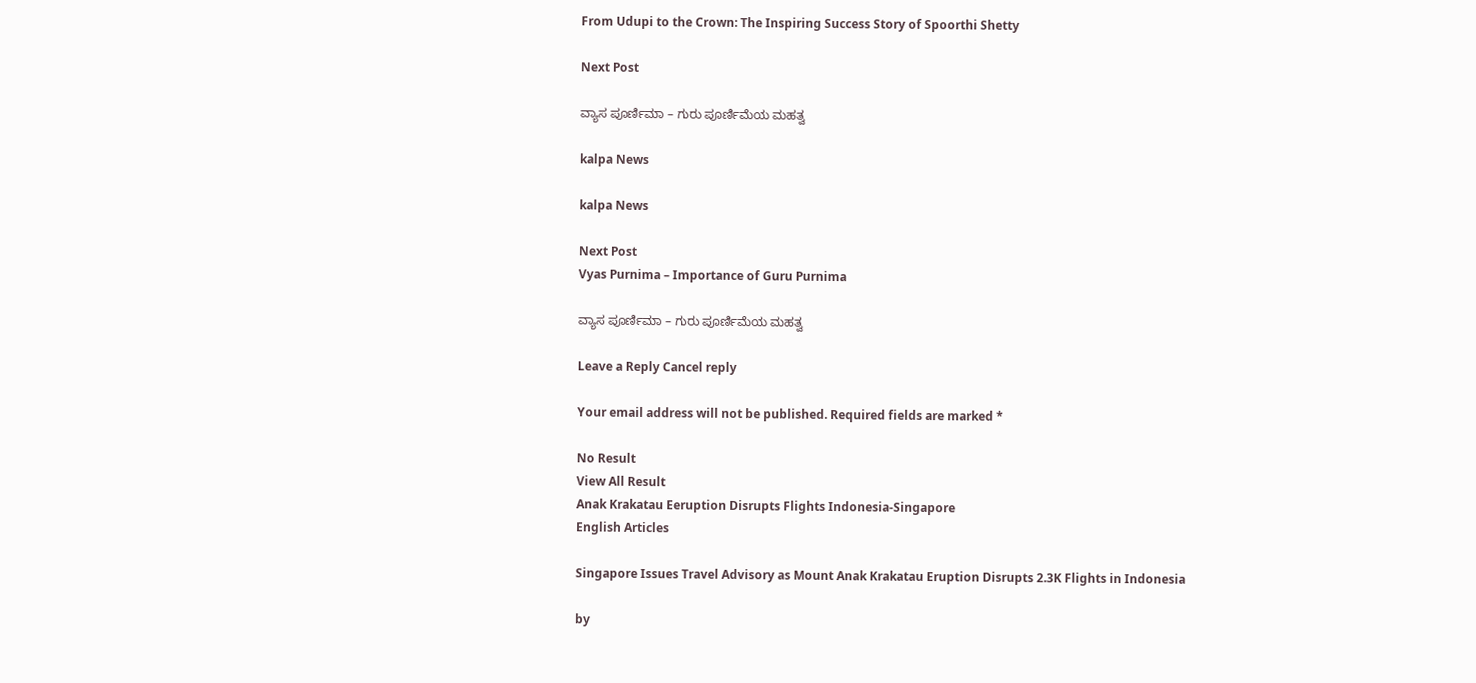From Udupi to the Crown: The Inspiring Success Story of Spoorthi Shetty

Next Post

ವ್ಯಾಸ ಪೂರ್ಣಿಮಾ – ಗುರು ಪೂರ್ಣಿಮೆಯ ಮಹತ್ವ

kalpa News

kalpa News

Next Post
Vyas Purnima – Importance of Guru Purnima

ವ್ಯಾಸ ಪೂರ್ಣಿಮಾ – ಗುರು ಪೂರ್ಣಿಮೆಯ ಮಹತ್ವ

Leave a Reply Cancel reply

Your email address will not be published. Required fields are marked *

No Result
View All Result
Anak Krakatau Eeruption Disrupts Flights Indonesia-Singapore
English Articles

Singapore Issues Travel Advisory as Mount Anak Krakatau Eruption Disrupts 2.3K Flights in Indonesia

by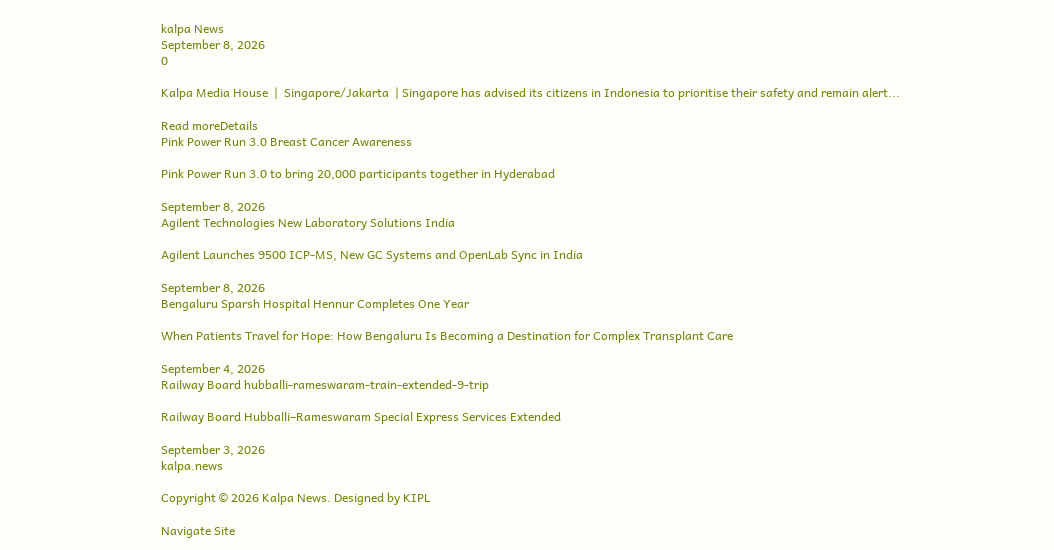kalpa News
September 8, 2026
0

Kalpa Media House  |  Singapore/Jakarta  | Singapore has advised its citizens in Indonesia to prioritise their safety and remain alert...

Read moreDetails
Pink Power Run 3.0 Breast Cancer Awareness

Pink Power Run 3.0 to bring 20,000 participants together in Hyderabad

September 8, 2026
Agilent Technologies New Laboratory Solutions India

Agilent Launches 9500 ICP-MS, New GC Systems and OpenLab Sync in India

September 8, 2026
Bengaluru Sparsh Hospital Hennur Completes One Year

When Patients Travel for Hope: How Bengaluru Is Becoming a Destination for Complex Transplant Care

September 4, 2026
Railway Board hubballi-rameswaram-train-extended-9-trip

Railway Board Hubballi–Rameswaram Special Express Services Extended

September 3, 2026
kalpa.news

Copyright © 2026 Kalpa News. Designed by KIPL

Navigate Site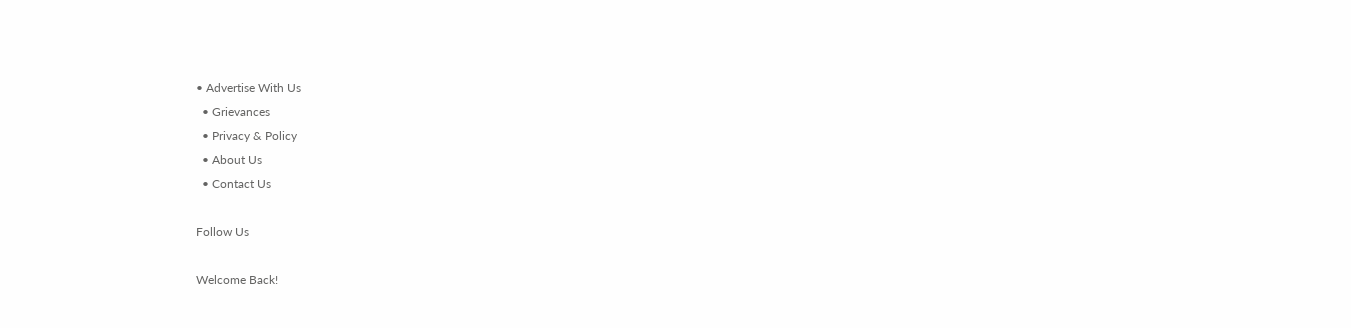• Advertise With Us
  • Grievances
  • Privacy & Policy
  • About Us
  • Contact Us

Follow Us

Welcome Back!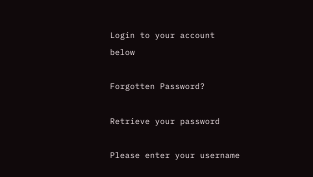Login to your account below

Forgotten Password?

Retrieve your password

Please enter your username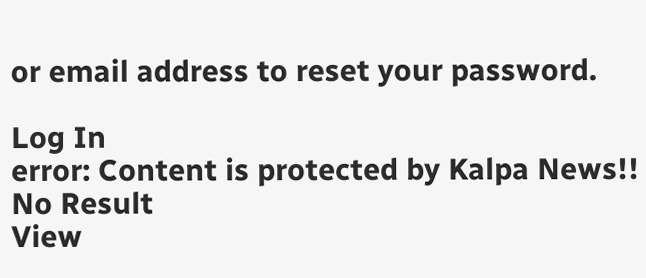or email address to reset your password.

Log In
error: Content is protected by Kalpa News!!
No Result
View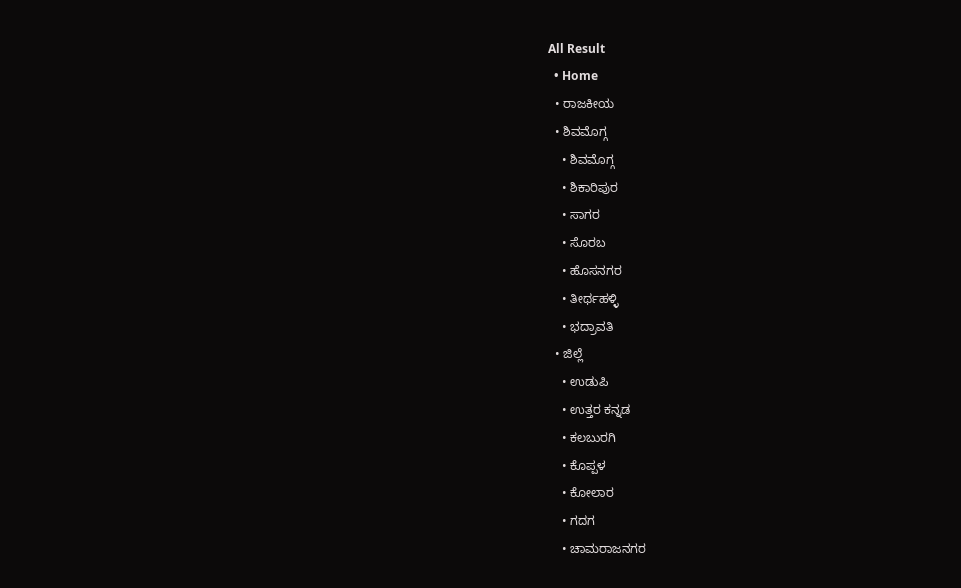All Result
  • Home
  • ರಾಜಕೀಯ
  • ಶಿವಮೊಗ್ಗ
    • ಶಿವಮೊಗ್ಗ
    • ಶಿಕಾರಿಪುರ
    • ಸಾಗರ
    • ಸೊರಬ
    • ಹೊಸನಗರ
    • ತೀರ್ಥಹಳ್ಳಿ
    • ಭದ್ರಾವತಿ
  • ಜಿಲ್ಲೆ
    • ಉಡುಪಿ
    • ಉತ್ತರ ಕನ್ನಡ
    • ಕಲಬುರಗಿ
    • ಕೊಪ್ಪಳ
    • ಕೋಲಾರ
    • ಗದಗ
    • ಚಾಮರಾಜನಗರ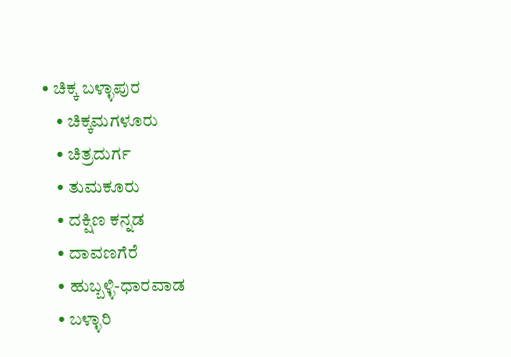• ಚಿಕ್ಕ ಬಳ್ಳಾಪುರ
    • ಚಿಕ್ಕಮಗಳೂರು
    • ಚಿತ್ರದುರ್ಗ
    • ತುಮಕೂರು
    • ದಕ್ಷಿಣ ಕನ್ನಡ
    • ದಾವಣಗೆರೆ
    • ಹುಬ್ಬಳ್ಳಿ-ಧಾರವಾಡ
    • ಬಳ್ಳಾರಿ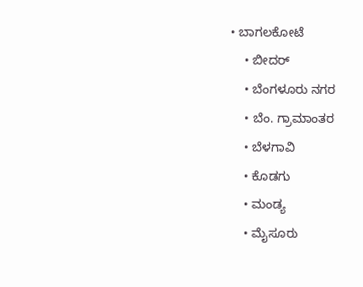• ಬಾಗಲಕೋಟೆ
    • ಬೀದರ್
    • ಬೆಂಗಳೂರು ನಗರ
    • ಬೆಂ. ಗ್ರಾಮಾಂತರ
    • ಬೆಳಗಾವಿ
    • ಕೊಡಗು
    • ಮಂಡ್ಯ
    • ಮೈಸೂರು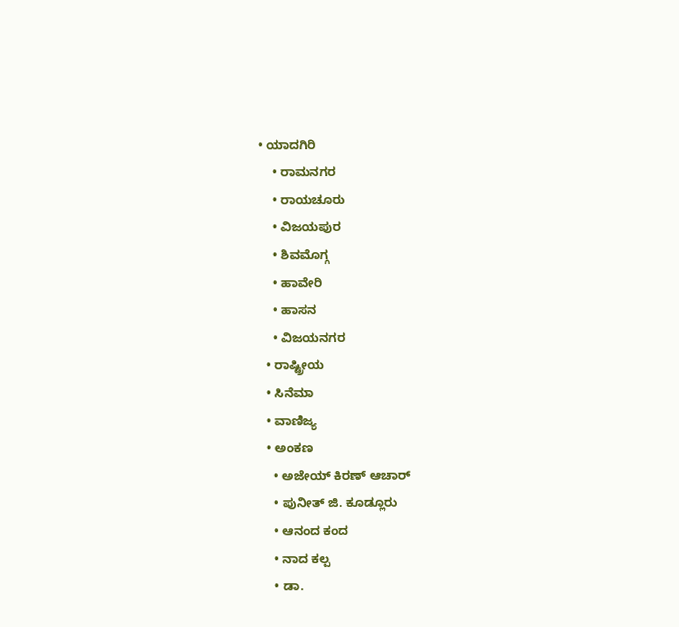• ಯಾದಗಿರಿ
    • ರಾಮನಗರ
    • ರಾಯಚೂರು
    • ವಿಜಯಪುರ
    • ಶಿವಮೊಗ್ಗ
    • ಹಾವೇರಿ
    • ಹಾಸನ
    • ವಿಜಯನಗರ
  • ರಾಷ್ಟ್ರೀಯ
  • ಸಿನೆಮಾ
  • ವಾಣಿಜ್ಯ
  • ಅಂಕಣ
    • ಅಜೇಯ್ ಕಿರಣ್ ಆಚಾರ್
    • ಪುನೀತ್ ಜಿ. ಕೂಡ್ಲೂರು
    • ಆನಂದ ಕಂದ
    • ನಾದ ಕಲ್ಪ
    • ಡಾ.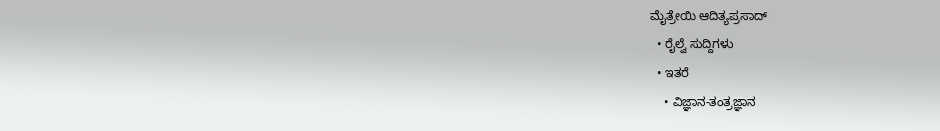ಮೈತ್ರೇಯಿ ಆದಿತ್ಯಪ್ರಸಾದ್
  • ರೈಲ್ವೆ ಸುದ್ದಿಗಳು
  • ಇತರೆ
    • ವಿಜ್ಞಾನ-ತಂತ್ರಜ್ಞಾನ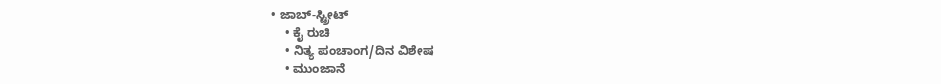• ಜಾಬ್-ಸ್ಟ್ರೀಟ್
    • ಕೈ ರುಚಿ
    • ನಿತ್ಯ ಪಂಚಾಂಗ/ದಿನ ವಿಶೇಷ
    • ಮುಂಜಾನೆ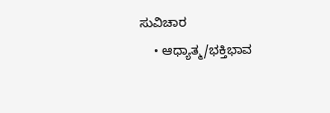ಸುವಿಚಾರ
    • ಆಧ್ಯಾತ್ಮ/ಭಕ್ತಿಭಾವ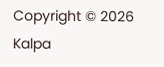Copyright © 2026 Kalpa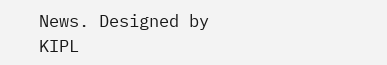News. Designed by KIPL